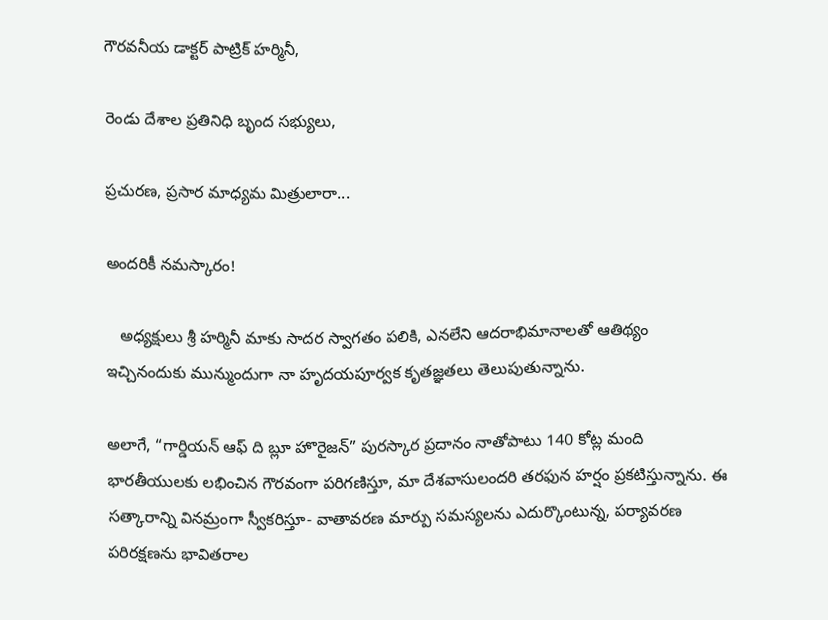గౌరవనీయ డాక్టర్‌ పాట్రిక్‌ హర్మినీ,

రెండు దేశాల ప్రతినిధి బృంద సభ్యులు,

ప్రచురణ, ప్రసార మాధ్యమ మిత్రులారా...

అందరికీ నమస్కారం!

   అధ్యక్షులు శ్రీ హర్మినీ మాకు సాదర స్వాగతం పలికి, ఎనలేని ఆదరాభిమానాలతో ఆతిథ్యం ఇచ్చినందుకు మున్ముందుగా నా హృదయపూర్వక కృతజ్ఞతలు తెలుపుతున్నాను.

అలాగే, “గార్డియన్ ఆఫ్ ది బ్లూ హొరైజన్” పురస్కార ప్రదానం నాతోపాటు 140 కోట్ల మంది భారతీయులకు లభించిన గౌరవంగా పరిగణిస్తూ, మా దేశవాసులందరి తరఫున హర్షం ప్రకటిస్తున్నాను. ఈ సత్కారాన్ని వినమ్రంగా స్వీకరిస్తూ- వాతావరణ మార్పు సమస్యలను ఎదుర్కొంటున్న, పర్యావరణ పరిరక్షణను భావితరాల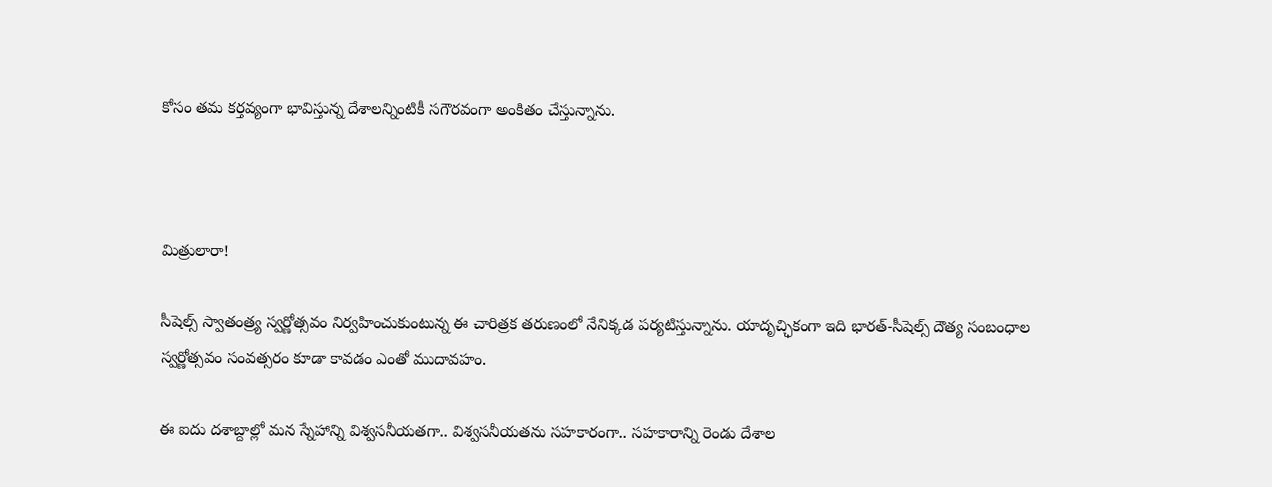కోసం తమ కర్తవ్యంగా భావిస్తున్న దేశాలన్నింటికీ సగౌరవంగా అంకితం చేస్తున్నాను.



మిత్రులారా!

సీషెల్స్ స్వాతంత్ర్య స్వర్ణోత్సవం నిర్వహించుకుంటున్న ఈ చారిత్రక తరుణంలో నేనిక్కడ పర్యటిస్తున్నాను. యాదృచ్ఛికంగా ఇది భారత్-సీషెల్స్ దౌత్య సంబంధాల స్వర్ణోత్సవం సంవత్సరం కూడా కావడం ఎంతో ముదావహం.

ఈ ఐదు దశాబ్దాల్లో మన స్నేహాన్ని విశ్వసనీయతగా.. విశ్వసనీయతను సహకారంగా.. సహకారాన్ని రెండు దేశాల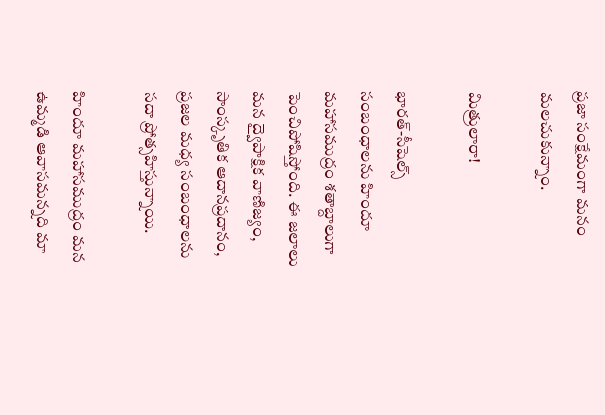ప్రజా సంక్షేమంగా మనం మలచుకున్నాం.

మిత్రులారా!

భారత్-సీషెల్స్ సంబంధాలను హిందూ మహాసముద్రం శతాబ్దాలుగా పెంచిపోషిస్తోంది. ఈ జలాలు మన ద్వైపాక్షిక వాణిజ్యం, సాంస్కృతిక ఆదానప్రదానం, ప్రజల మధ్య సంబంధాలను సదా ప్రోత్సహిస్తున్నాయి.

హిందూ మహాసముద్రం మన ఉమ్మడి ఆవాసమన్నది మా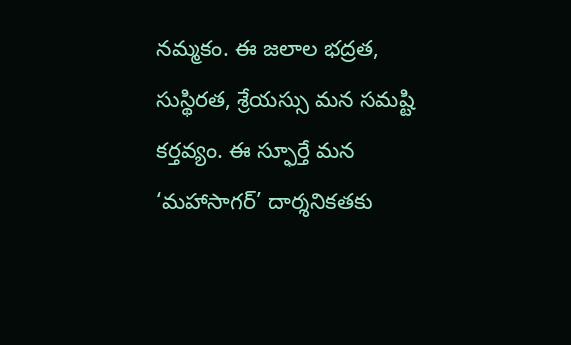నమ్మకం. ఈ జలాల భద్రత, సుస్థిరత, శ్రేయస్సు మన సమష్టి కర్తవ్యం. ఈ స్ఫూర్తే మన ‘మహాసాగర్’ దార్శనికతకు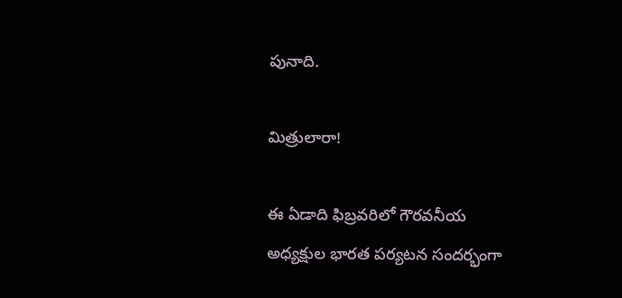పునాది.

మిత్రులారా!

ఈ ఏడాది ఫిబ్రవరిలో గౌరవనీయ అధ్యక్షుల భారత పర్యటన సందర్భంగా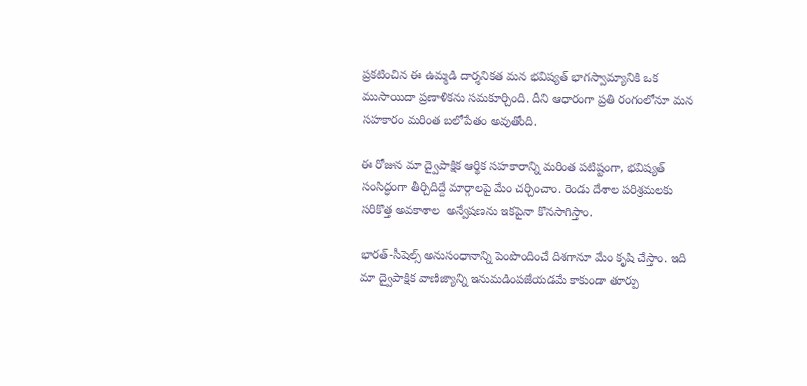ప్రకటించిన ఈ ఉమ్మడి దార్శనికత మన భవిష్యత్ భాగస్వామ్యానికి ఒక ముసాయిదా ప్రణాళికను సమకూర్చింది. దీని ఆధారంగా ప్రతి రంగంలోనూ మన సహకారం మరింత బలోపేతం అవుతోంది.

ఈ రోజున మా ద్వైపాక్షిక ఆర్థిక సహకారాన్ని మరింత పటిష్టంగా, భవిష్యత్‌ సంసిద్ధంగా తీర్చిదిద్దే మార్గాలపై మేం చర్చించాం. రెండు దేశాల పరిశ్రమలకు సరికొత్త అవకాశాల  అన్వేషణను ఇకపైనా కొనసాగిస్తాం.

భారత్-సీషెల్స్ అనుసంధానాన్ని పెంపొందించే దిశగానూ మేం కృషి చేస్తాం. ఇది మా ద్వైపాక్షిక వాణిజ్యాన్ని ఇనుమడింపజేయడమే కాకుండా తూర్పు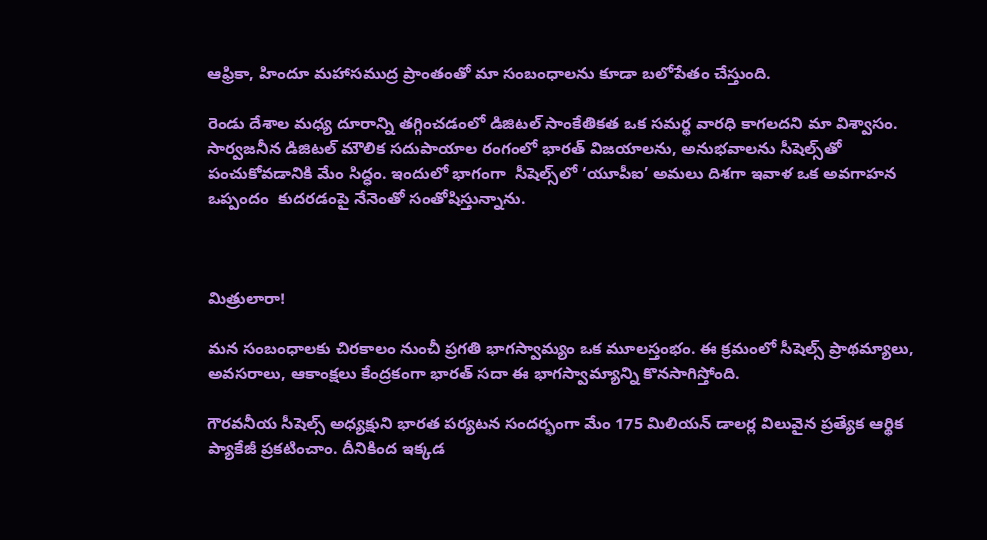ఆఫ్రికా, హిందూ మహాసముద్ర ప్రాంతంతో మా సంబంధాలను కూడా బలోపేతం చేస్తుంది.

రెండు దేశాల మధ్య దూరాన్ని తగ్గించడంలో డిజిటల్ సాంకేతికత ఒక సమర్థ వారధి కాగలదని మా విశ్వాసం. సార్వజనీన డిజిటల్ మౌలిక సదుపాయాల రంగంలో భారత్‌ విజయాలను, అనుభవాలను సీషెల్స్‌తో పంచుకోవడానికి మేం సిద్ధం. ఇందులో భాగంగా  సీషెల్స్‌లో ‘యూపీఐ’ అమలు దిశగా ఇవాళ ఒక అవగాహన ఒప్పందం  కుదరడంపై నేనెంతో సంతోషిస్తున్నాను.



మిత్రులారా!

మన సంబంధాలకు చిరకాలం నుంచీ ప్రగతి భాగస్వామ్యం ఒక మూలస్తంభం. ఈ క్రమంలో సీషెల్స్ ప్రాథమ్యాలు, అవసరాలు, ఆకాంక్షలు కేంద్రకంగా భారత్‌ సదా ఈ భాగస్వామ్యాన్ని కొనసాగిస్తోంది.

గౌరవనీయ సీషెల్స్‌ అధ్యక్షుని భారత పర్యటన సందర్భంగా మేం 175 మిలియన్ డాలర్ల విలువైన ప్రత్యేక ఆర్థిక ప్యాకేజీ ప్రకటించాం. దీనికింద ఇక్కడ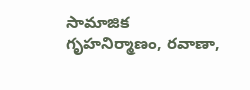సామాజిక గృహనిర్మాణం, రవాణా,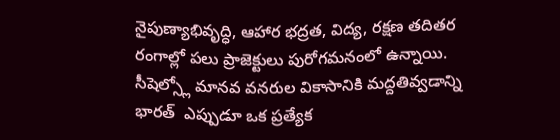నైపుణ్యాభివృద్ధి, ఆహార భద్రత, విద్య, రక్షణ తదితర రంగాల్లో పలు ప్రాజెక్టులు పురోగమనంలో ఉన్నాయి. సీషెల్స్లో మానవ వనరుల వికాసానికి మద్దతివ్వడాన్ని భారత్‌  ఎప్పుడూ ఒక ప్రత్యేక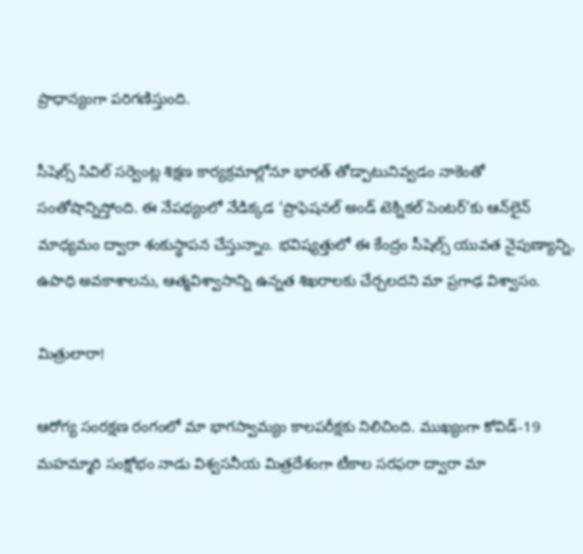ప్రాధాన్యంగా పరిగణిస్తుంది.

సీషెల్స్ సివిల్ సర్వెంట్ల శిక్షణ కార్యక్రమాల్లోనూ భారత్‌ తోడ్పాటునివ్వడం నాకెంతో సంతోషాన్నిస్తోంది. ఈ నేపథ్యంలో నేడిక్కడ ‘ప్రొఫెషనల్ అండ్ టెక్నికల్ సెంటర్’కు ఆన్‌లైన్‌ మాధ్యమం ద్వారా శంకుస్థాపన చేస్తున్నాం. భవిష్యత్తులో ఈ కేంద్రం సీషెల్స్ యువత నైపుణ్యాన్ని, ఉపాధి అవకాశాలను, ఆత్మవిశ్వాసాన్ని ఉన్నత శిఖరాలకు చేర్చలదని మా ప్రగాఢ విశ్వాసం.

మిత్రులారా!

ఆరోగ్య సంరక్షణ రంగంలో మా భాగస్వామ్యం కాలపరీక్షకు నిలిచింది. ముఖ్యంగా కోవిడ్-19 మహమ్మారి సంక్షోభం నాడు విశ్వసనీయ మిత్రదేశంగా టీకాల సరఫరా ద్వారా మా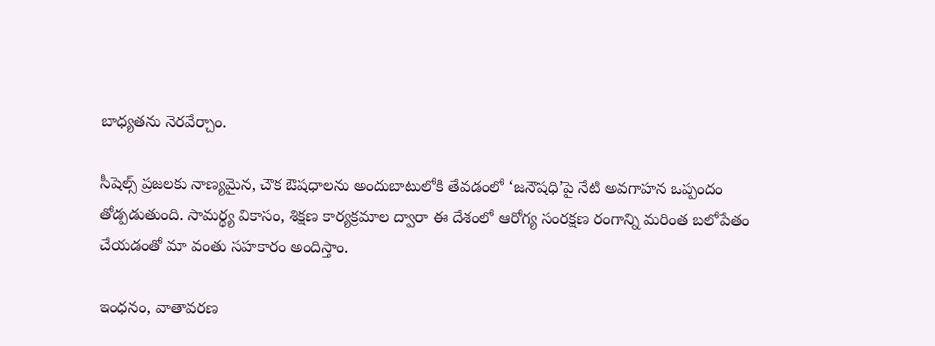బాధ్యతను నెరవేర్చాం.

సీషెల్స్ ప్రజలకు నాణ్యమైన, చౌక ఔషధాలను అందుబాటులోకి తేవడంలో ‘జనౌషధి’పై నేటి అవగాహన ఒప్పందం తోడ్పడుతుంది. సామర్థ్య వికాసం, శిక్షణ కార్యక్రమాల ద్వారా ఈ దేశంలో ఆరోగ్య సంరక్షణ రంగాన్ని మరింత బలోపేతం చేయడంతో మా వంతు సహకారం అందిస్తాం.

ఇంధనం, వాతావరణ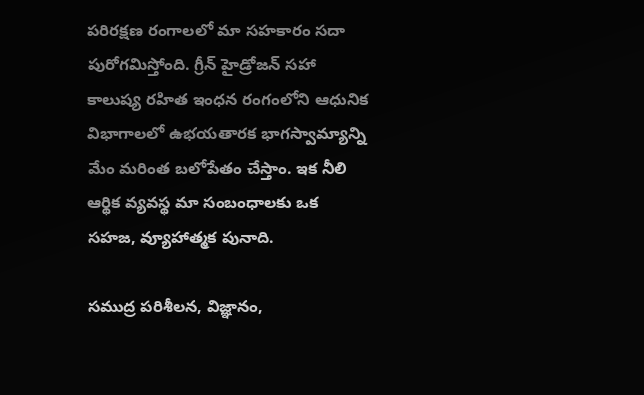పరిరక్షణ రంగాలలో మా సహకారం సదా పురోగమిస్తోంది. గ్రీన్ హైడ్రోజన్‌ సహా కాలుష్య రహిత ఇంధన రంగంలోని ఆధునిక విభాగాలలో ఉభయతారక భాగస్వామ్యాన్ని మేం మరింత బలోపేతం చేస్తాం. ఇక నీలి ఆర్థిక వ్యవస్థ మా సంబంధాలకు ఒక సహజ, వ్యూహాత్మక పునాది.

సముద్ర పరిశీలన, విజ్ఞానం,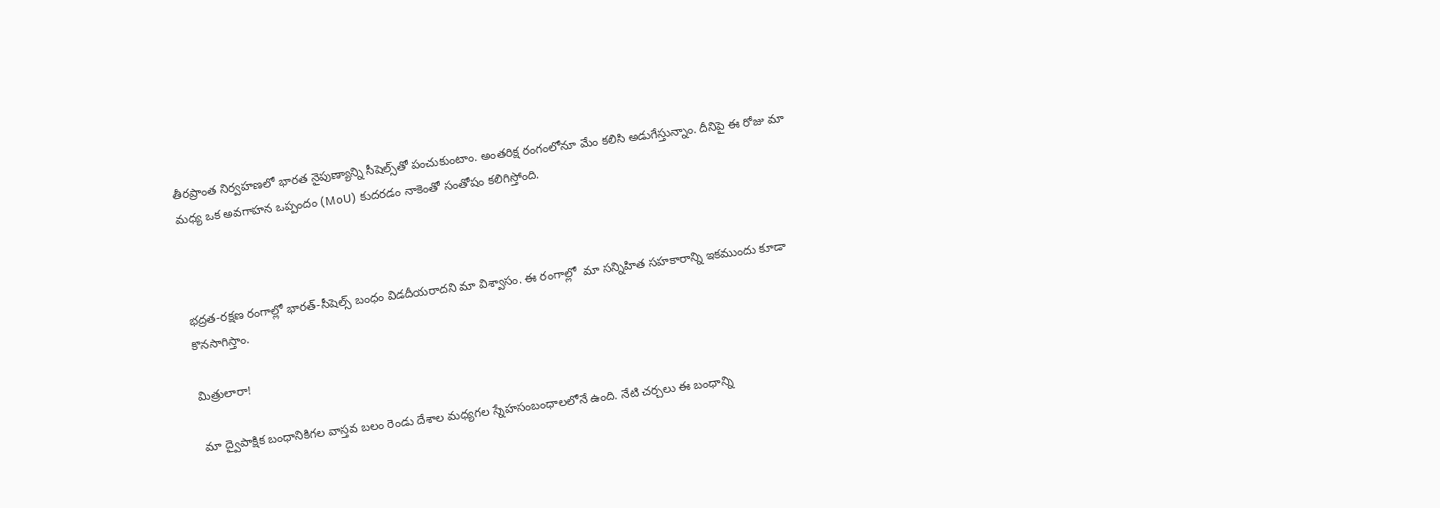తీరప్రాంత నిర్వహణలో భారత నైపుణ్యాన్ని సీషెల్స్‌తో పంచుకుంటాం. అంతరిక్ష రంగంలోనూ మేం కలిసి అడుగేస్తున్నాం. దీనిపై ఈ రోజు మా మధ్య ఒక అవగాహన ఒప్పందం (MoU) కుదరడం నాకెంతో సంతోషం కలిగిస్తోంది.



భద్రత-రక్షణ రంగాల్లో భారత్‌-సీషెల్స్ బంధం విడదీయరాదని మా విశ్వాసం. ఈ రంగాల్లో  మా సన్నిహిత సహకారాన్ని ఇకముందు కూడా కొనసాగిస్తాం.

మిత్రులారా!

మా ద్వైపాక్షిక బంధానికిగల వాస్తవ బలం రెండు దేశాల మధ్యగల స్నేహసంబంధాలలోనే ఉంది. నేటి చర్చలు ఈ బంధాన్ని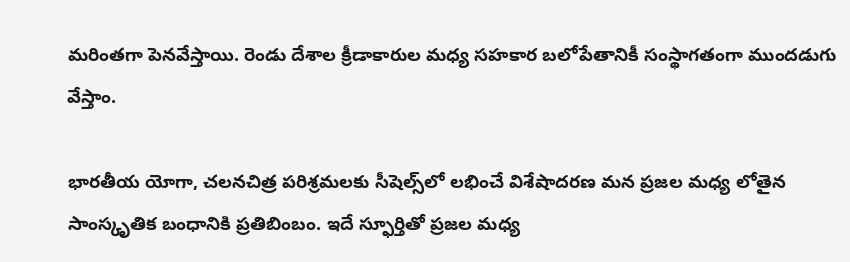మరింతగా పెనవేస్తాయి. రెండు దేశాల క్రీడాకారుల మధ్య సహకార బలోపేతానికీ సంస్థాగతంగా ముందడుగు వేస్తాం.

భారతీయ యోగా, చలనచిత్ర పరిశ్రమలకు సీషెల్స్‌లో లభించే విశేషాదరణ మన ప్రజల మధ్య లోతైన సాంస్కృతిక బంధానికి ప్రతిబింబం. ఇదే స్ఫూర్తితో ప్రజల మధ్య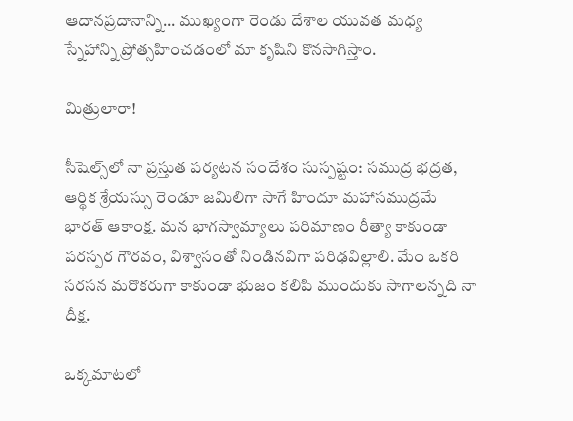ఆదానప్రదానాన్ని... ముఖ్యంగా రెండు దేశాల యువత మధ్య స్నేహాన్ని ప్రోత్సహించడంలో మా కృషిని కొనసాగిస్తాం.

మిత్రులారా!

సీషెల్స్‌లో నా ప్రస్తుత పర్యటన సందేశం సుస్పష్టం: సముద్ర భద్రత, ఆర్థిక శ్రేయస్సు రెండూ జమిలిగా సాగే హిందూ మహాసముద్రమే భారత్‌ ఆకాంక్ష. మన భాగస్వామ్యాలు పరిమాణం రీత్యా కాకుండా పరస్పర గౌరవం, విశ్వాసంతో నిండినవిగా పరిఢవిల్లాలి. మేం ఒకరి సరసన మరొకరుగా కాకుండా భుజం కలిపి ముందుకు సాగాలన్నది నా దీక్ష.

ఒక్కమాటలో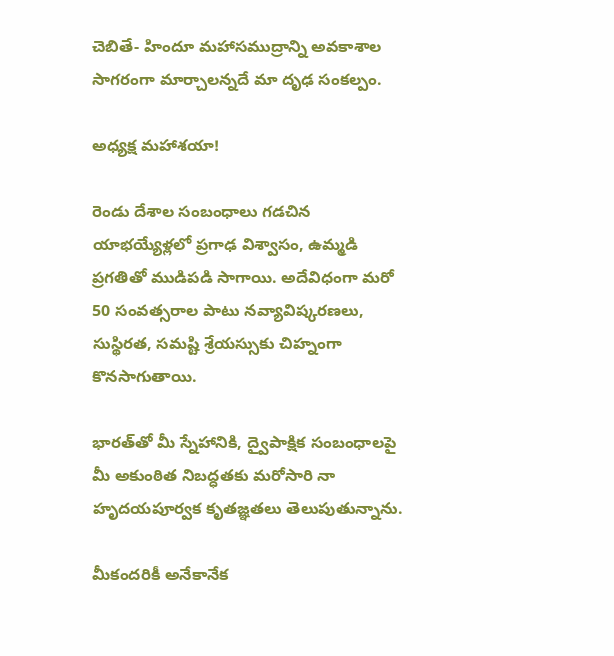చెబితే- హిందూ మహాసముద్రాన్ని అవకాశాల సాగరంగా మార్చాలన్నదే మా దృఢ సంకల్పం.

అధ్యక్ష మహాశయా!

రెండు దేశాల సంబంధాలు గడచిన యాభయ్యేళ్లలో ప్రగాఢ విశ్వాసం, ఉమ్మడి ప్రగతితో ముడిపడి సాగాయి. అదేవిధంగా మరో 50 సంవత్సరాల పాటు నవ్యావిష్కరణలు,  సుస్థిరత, సమష్టి శ్రేయస్సుకు చిహ్నంగా కొనసాగుతాయి.

భారత్‌తో మీ స్నేహానికి, ద్వైపాక్షిక సంబంధాలపై మీ అకుంఠిత నిబద్ధతకు మరోసారి నా హృదయపూర్వక కృతజ్ఞతలు తెలుపుతున్నాను.

మీకందరికీ అనేకానేక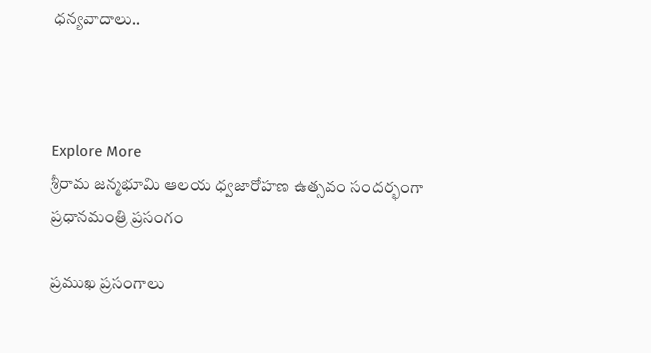ధన్యవాదాలు..



Explore More
శ్రీరామ జన్మభూమి ఆలయ ధ్వజారోహణ ఉత్సవం సందర్భంగా ప్రధానమంత్రి ప్రసంగం

ప్రముఖ ప్రసంగాలు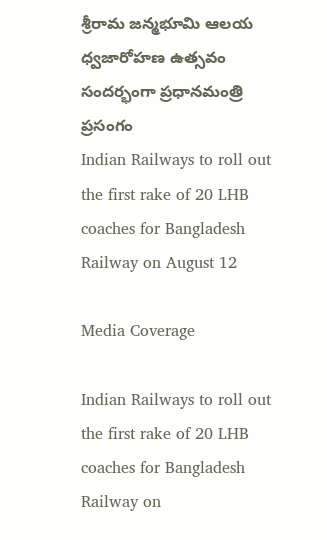శ్రీరామ జన్మభూమి ఆలయ ధ్వజారోహణ ఉత్సవం సందర్భంగా ప్రధానమంత్రి ప్రసంగం
Indian Railways to roll out the first rake of 20 LHB coaches for Bangladesh Railway on August 12

Media Coverage

Indian Railways to roll out the first rake of 20 LHB coaches for Bangladesh Railway on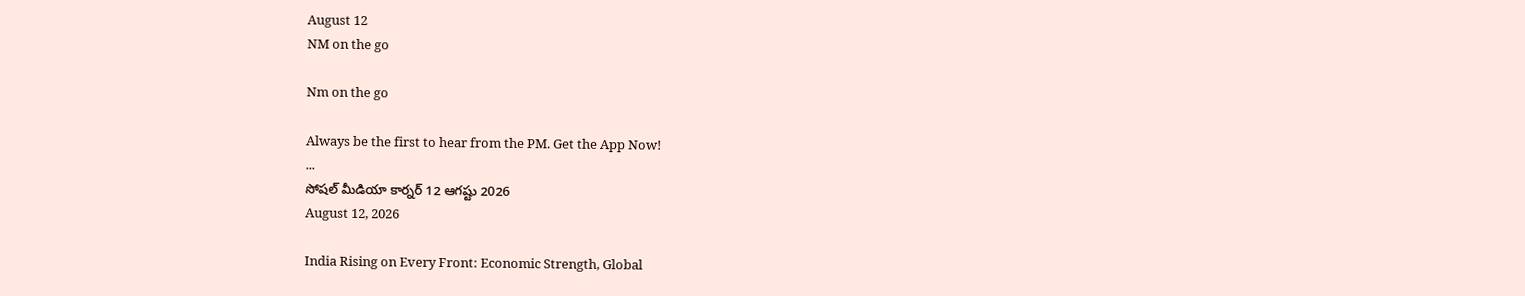August 12
NM on the go

Nm on the go

Always be the first to hear from the PM. Get the App Now!
...
సోషల్ మీడియా కార్నర్ 12 ఆగష్టు 2026
August 12, 2026

India Rising on Every Front: Economic Strength, Global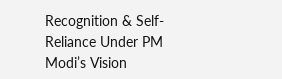Recognition & Self-Reliance Under PM Modi’s Vision